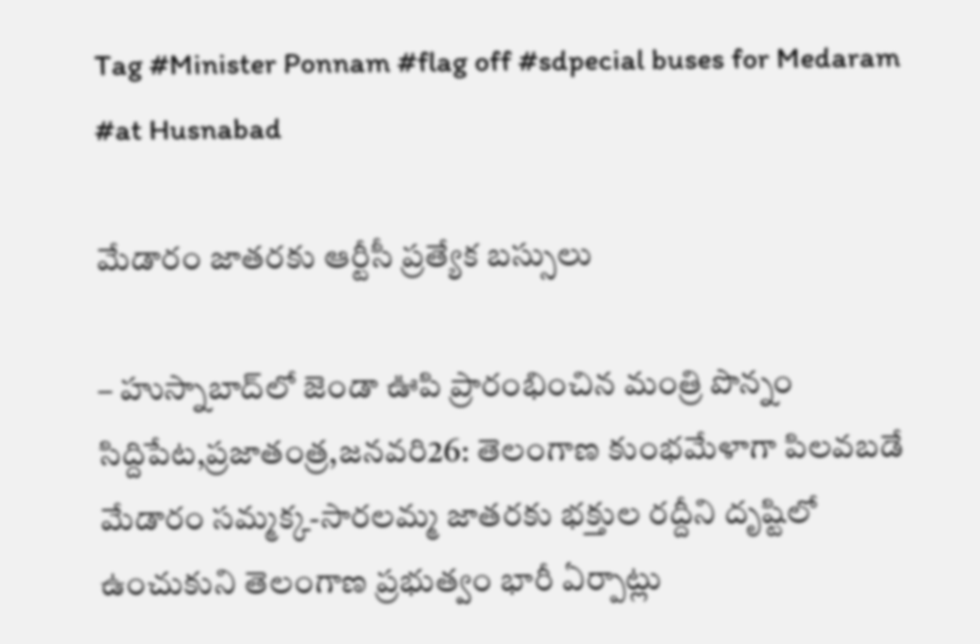Tag #Minister Ponnam #flag off #sdpecial buses for Medaram #at Husnabad

మేడారం జాతరకు ఆర్టీసీ ప్రత్యేక బస్సులు

– హుస్నాబాద్‌లో జెండా ఊపి ప్రారంభించిన మంత్రి పొన్నం సిద్దిపేట,ప్రజాతంత్ర,జనవరి26: తెలంగాణ కుంభమేళాగా పిలవబడే మేడారం సమ్మక్క-సారలమ్మ జాతరకు భక్తుల రద్దీని దృష్టిలో ఉంచుకుని తెలంగాణ ప్రభుత్వం భారీ ఏర్పాట్లు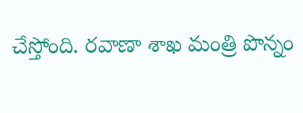చేస్తోంది. రవాణా శాఖ మంత్రి పొన్నం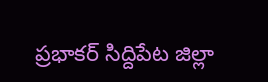ప్రభాకర్‌ ‌సిద్దిపేట జిల్లా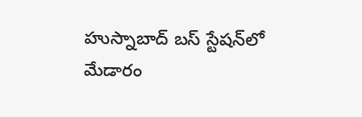హుస్నాబాద్‌ ‌బస్‌ ‌స్టేషన్‌లో మేడారం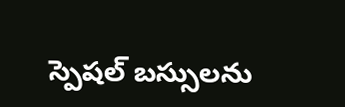స్పెషల్‌ ‌బస్సులను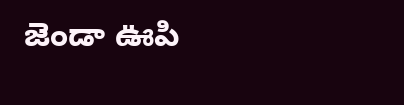జెండా ఊపి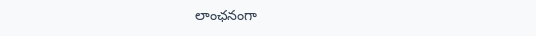లాంఛనంగా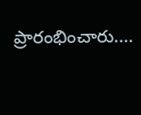ప్రారంభించారు.…